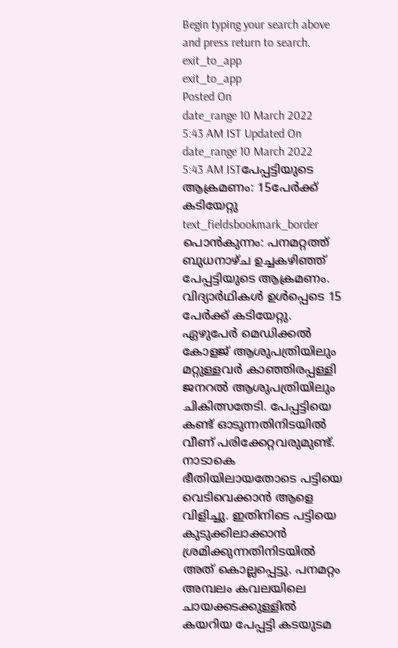Begin typing your search above and press return to search.
exit_to_app
exit_to_app
Posted On
date_range 10 March 2022 5:43 AM IST Updated On
date_range 10 March 2022 5:43 AM ISTപേപ്പട്ടിയുടെ ആക്രമണം: 15പേർക്ക് കടിയേറ്റു
text_fieldsbookmark_border
പൊൻകുന്നം: പനമറ്റത്ത് ബുധനാഴ്ച ഉച്ചകഴിഞ്ഞ് പേപ്പട്ടിയുടെ ആക്രമണം. വിദ്യാർഥികൾ ഉൾപ്പെടെ 15 പേർക്ക് കടിയേറ്റു. ഏഴുപേർ മെഡിക്കൽ കോളജ് ആശുപത്രിയിലും മറ്റുള്ളവർ കാഞ്ഞിരപ്പള്ളി ജനറൽ ആശുപത്രിയിലും ചികിത്സതേടി. പേപ്പട്ടിയെ കണ്ട് ഓടുന്നതിനിടയിൽ വീണ് പരിക്കേറ്റവരുമുണ്ട്. നാടാകെ ഭീതിയിലായതോടെ പട്ടിയെ വെടിവെക്കാൻ ആളെ വിളിച്ചു. ഇതിനിടെ പട്ടിയെ കുടുക്കിലാക്കാൻ ശ്രമിക്കുന്നതിനിടയിൽ അത് കൊല്ലപ്പെട്ടു. പനമറ്റം അമ്പലം കവലയിലെ ചായക്കടക്കുള്ളിൽ കയറിയ പേപ്പട്ടി കടയുടമ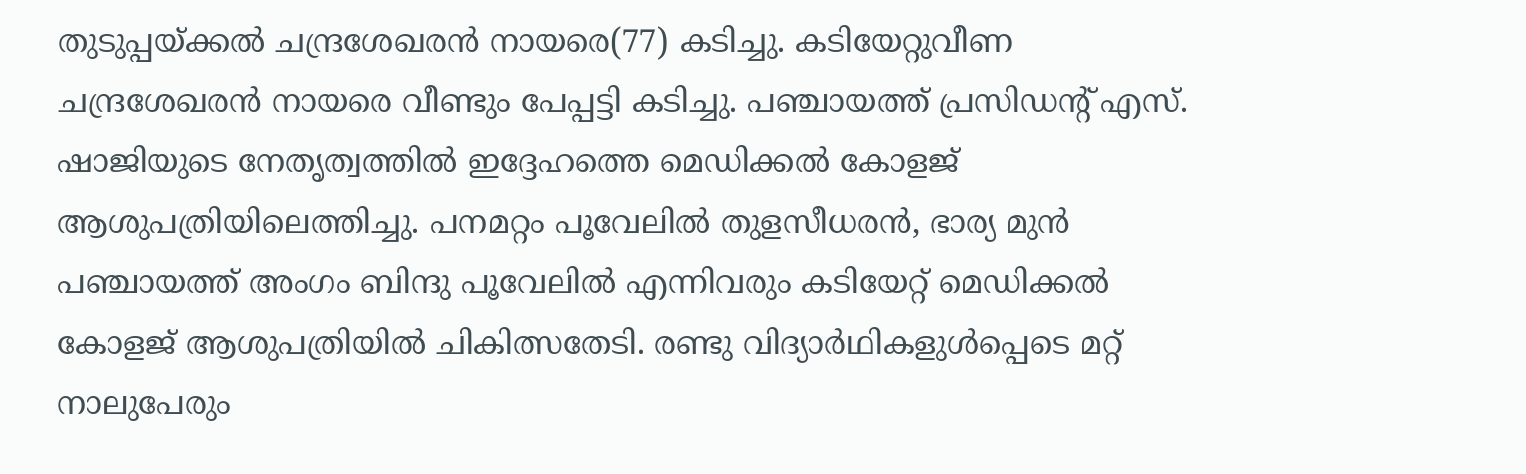തുടുപ്പയ്ക്കൽ ചന്ദ്രശേഖരൻ നായരെ(77) കടിച്ചു. കടിയേറ്റുവീണ ചന്ദ്രശേഖരൻ നായരെ വീണ്ടും പേപ്പട്ടി കടിച്ചു. പഞ്ചായത്ത് പ്രസിഡന്റ് എസ്. ഷാജിയുടെ നേതൃത്വത്തിൽ ഇദ്ദേഹത്തെ മെഡിക്കൽ കോളജ് ആശുപത്രിയിലെത്തിച്ചു. പനമറ്റം പൂവേലിൽ തുളസീധരൻ, ഭാര്യ മുൻ പഞ്ചായത്ത് അംഗം ബിന്ദു പൂവേലിൽ എന്നിവരും കടിയേറ്റ് മെഡിക്കൽ കോളജ് ആശുപത്രിയിൽ ചികിത്സതേടി. രണ്ടു വിദ്യാർഥികളുൾപ്പെടെ മറ്റ് നാലുപേരും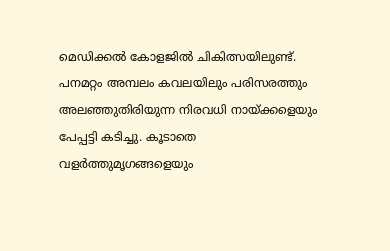മെഡിക്കൽ കോളജിൽ ചികിത്സയിലുണ്ട്. പനമറ്റം അമ്പലം കവലയിലും പരിസരത്തും അലഞ്ഞുതിരിയുന്ന നിരവധി നായ്ക്കളെയും പേപ്പട്ടി കടിച്ചു. കൂടാതെ വളർത്തുമൃഗങ്ങളെയും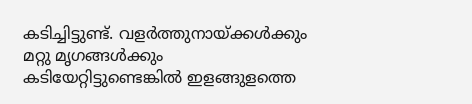കടിച്ചിട്ടുണ്ട്. വളർത്തുനായ്ക്കൾക്കും മറ്റു മൃഗങ്ങൾക്കും കടിയേറ്റിട്ടുണ്ടെങ്കിൽ ഇളങ്ങുളത്തെ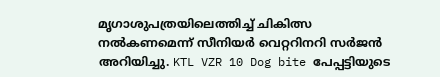മൃഗാശുപത്രയിലെത്തിച്ച് ചികിത്സ നൽകണമെന്ന് സീനിയർ വെറ്ററിനറി സർജൻ അറിയിച്ചു. KTL VZR 10 Dog bite പേപ്പട്ടിയുടെ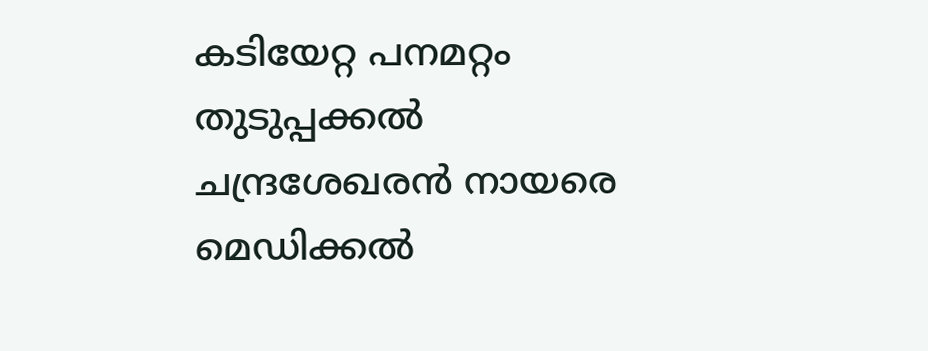കടിയേറ്റ പനമറ്റം തുടുപ്പക്കൽ ചന്ദ്രശേഖരൻ നായരെ മെഡിക്കൽ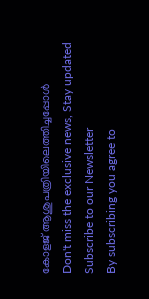കോളജ് ആശുപത്രിയിലെത്തിച്ചപ്പോൾ
Don't miss the exclusive news, Stay updated
Subscribe to our Newsletter
By subscribing you agree to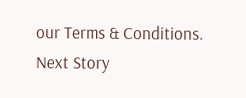our Terms & Conditions.
Next Story